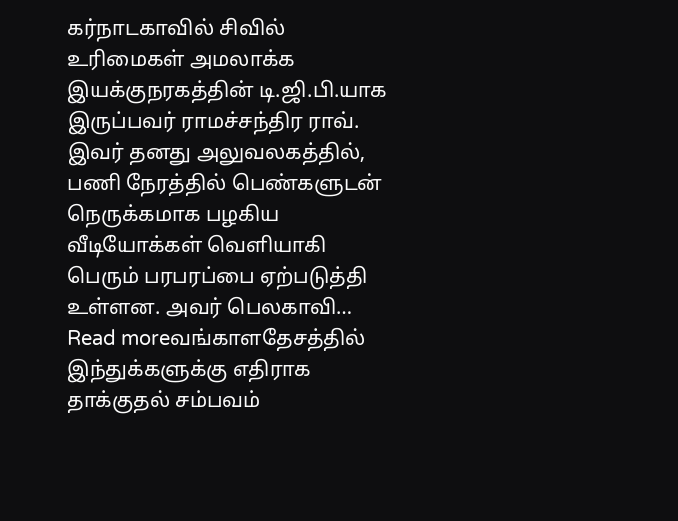கர்நாடகாவில் சிவில் உரிமைகள் அமலாக்க இயக்குநரகத்தின் டி.ஜி.பி.யாக இருப்பவர் ராமச்சந்திர ராவ். இவர் தனது அலுவலகத்தில், பணி நேரத்தில் பெண்களுடன் நெருக்கமாக பழகிய வீடியோக்கள் வெளியாகி பெரும் பரபரப்பை ஏற்படுத்தி உள்ளன. அவர் பெலகாவி…
Read moreவங்காளதேசத்தில் இந்துக்களுக்கு எதிராக தாக்குதல் சம்பவம்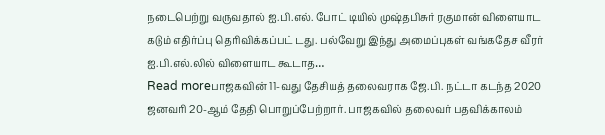நடைபெற்று வருவதால் ஐ.பி.எல். போட் டியில் முஷ்தபிசுர் ரகுமான் விளையாட கடும் எதிர்ப்பு தெரிவிக்கப்பட் டது. பல்வேறு இந்து அமைப்புகள் வங்கதேச வீரர் ஐ.பி.எல்.லில் விளையாட கூடாத…
Read moreபாஜகவின் 11-வது தேசியத் தலைவராக ஜே.பி. நட்டா கடந்த 2020 ஜனவரி 20-ஆம் தேதி பொறுப்பேற்றார். பாஜகவில் தலைவர் பதவிக்காலம்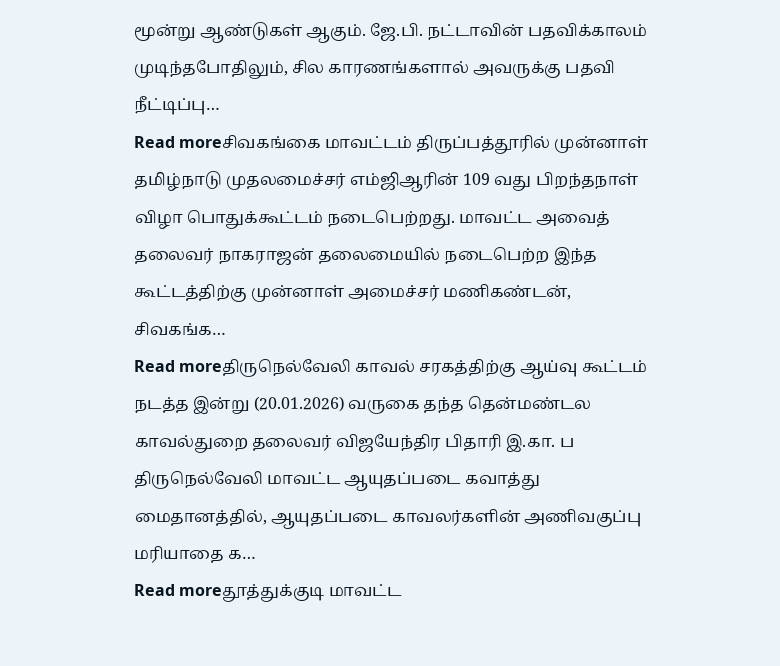மூன்று ஆண்டுகள் ஆகும். ஜே.பி. நட்டாவின் பதவிக்காலம் முடிந்தபோதிலும், சில காரணங்களால் அவருக்கு பதவி நீட்டிப்பு…
Read moreசிவகங்கை மாவட்டம் திருப்பத்தூரில் முன்னாள் தமிழ்நாடு முதலமைச்சர் எம்ஜிஆரின் 109 வது பிறந்தநாள் விழா பொதுக்கூட்டம் நடைபெற்றது. மாவட்ட அவைத் தலைவர் நாகராஜன் தலைமையில் நடைபெற்ற இந்த கூட்டத்திற்கு முன்னாள் அமைச்சர் மணிகண்டன், சிவகங்க…
Read moreதிருநெல்வேலி காவல் சரகத்திற்கு ஆய்வு கூட்டம் நடத்த இன்று (20.01.2026) வருகை தந்த தென்மண்டல காவல்துறை தலைவர் விஜயேந்திர பிதாரி இ.கா. ப திருநெல்வேலி மாவட்ட ஆயுதப்படை கவாத்து மைதானத்தில், ஆயுதப்படை காவலர்களின் அணிவகுப்பு மரியாதை க…
Read moreதூத்துக்குடி மாவட்ட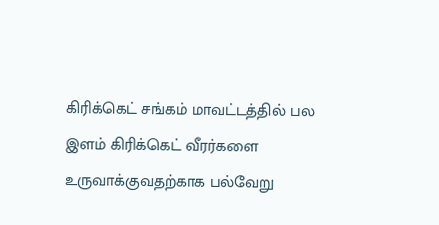கிரிக்கெட் சங்கம் மாவட்டத்தில் பல இளம் கிரிக்கெட் வீரர்களை உருவாக்குவதற்காக பல்வேறு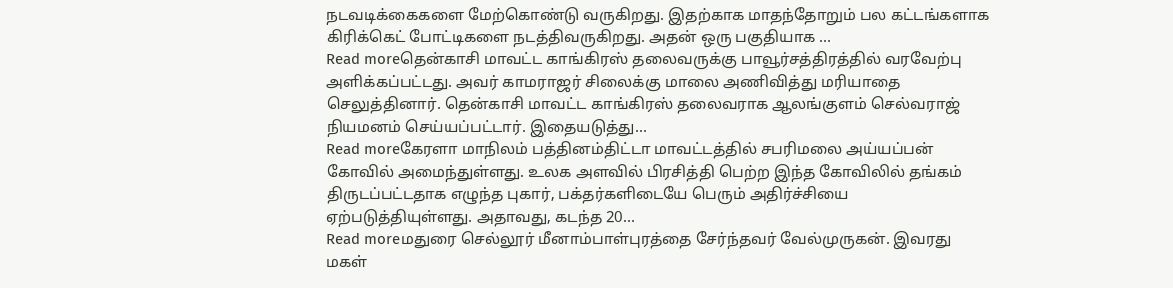நடவடிக்கைகளை மேற்கொண்டு வருகிறது. இதற்காக மாதந்தோறும் பல கட்டங்களாக கிரிக்கெட் போட்டிகளை நடத்திவருகிறது. அதன் ஒரு பகுதியாக …
Read moreதென்காசி மாவட்ட காங்கிரஸ் தலைவருக்கு பாவூர்சத்திரத்தில் வரவேற்பு அளிக்கப்பட்டது. அவர் காமராஜர் சிலைக்கு மாலை அணிவித்து மரியாதை செலுத்தினார். தென்காசி மாவட்ட காங்கிரஸ் தலைவராக ஆலங்குளம் செல்வராஜ் நியமனம் செய்யப்பட்டார். இதையடுத்து…
Read moreகேரளா மாநிலம் பத்தினம்திட்டா மாவட்டத்தில் சபரிமலை அய்யப்பன் கோவில் அமைந்துள்ளது. உலக அளவில் பிரசித்தி பெற்ற இந்த கோவிலில் தங்கம் திருடப்பட்டதாக எழுந்த புகார், பக்தர்களிடையே பெரும் அதிர்ச்சியை ஏற்படுத்தியுள்ளது. அதாவது, கடந்த 20…
Read moreமதுரை செல்லூர் மீனாம்பாள்புரத்தை சேர்ந்தவர் வேல்முருகன். இவரது மகள்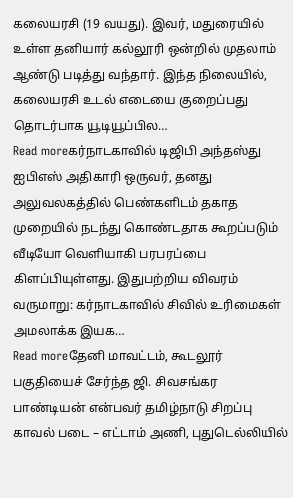கலையரசி (19 வயது). இவர், மதுரையில் உள்ள தனியார் கல்லூரி ஒன்றில் முதலாம் ஆண்டு படித்து வந்தார். இந்த நிலையில், கலையரசி உடல் எடையை குறைப்பது தொடர்பாக யூடியூப்பில…
Read moreகர்நாடகாவில் டிஜிபி அந்தஸ்து ஐபிஎஸ் அதிகாரி ஒருவர், தனது அலுவலகத்தில் பெண்களிடம் தகாத முறையில் நடந்து கொண்டதாக கூறப்படும் வீடியோ வெளியாகி பரபரப்பை கிளப்பியுள்ளது. இதுபற்றிய விவரம் வருமாறு: கர்நாடகாவில் சிவில் உரிமைகள் அமலாக்க இயக…
Read moreதேனி மாவட்டம், கூடலூர் பகுதியைச் சேர்ந்த ஜி. சிவசங்கர பாண்டியன் என்பவர் தமிழ்நாடு சிறப்பு காவல் படை – எட்டாம் அணி, புதுடெல்லியில்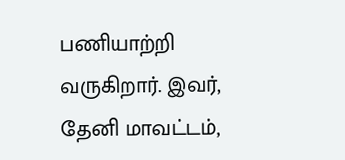பணியாற்றி வருகிறார். இவர், தேனி மாவட்டம்,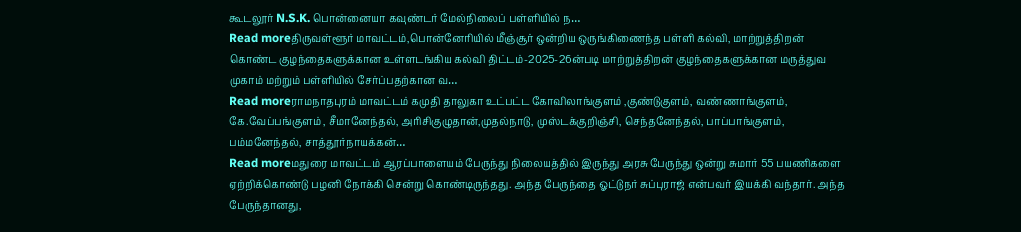கூடலூர் N.S.K. பொன்னையா கவுண்டர் மேல்நிலைப் பள்ளியில் ந…
Read moreதிருவள்ளூர் மாவட்டம்,பொன்னேரியில் மீஞ்சூர் ஒன்றிய ஒருங்கிணைந்த பள்ளி கல்வி, மாற்றுத்திறன் கொண்ட குழந்தைகளுக்கான உள்ளடங்கிய கல்வி திட்டம்-2025-26ன்படி மாற்றுத்திறன் குழந்தைகளுக்கான மருத்துவ முகாம் மற்றும் பள்ளியில் சேர்ப்பதற்கான வ…
Read moreராமநாதபுரம் மாவட்டம் கமுதி தாலுகா உட்பட்ட கோவிலாங்குளம் ,குண்டுகுளம், வண்ணாங்குளம், கே.வேப்பங்குளம் , சீமானேந்தல், அரிசிகுழுதான்,முதல்நாடு, முஸ்டக்குறிஞ்சி, செந்தனேந்தல், பாப்பாங்குளம், பம்மனேந்தல், சாத்தூர்நாயக்கன்…
Read moreமதுரை மாவட்டம் ஆரப்பாளையம் பேருந்து நிலையத்தில் இருந்து அரசு பேருந்து ஒன்று சுமார் 55 பயணிகளை ஏற்றிக்கொண்டு பழனி நோக்கி சென்று கொண்டிருந்தது. அந்த பேருந்தை ஓட்டுநர் சுப்புராஜ் என்பவர் இயக்கி வந்தார். அந்த பேருந்தானது,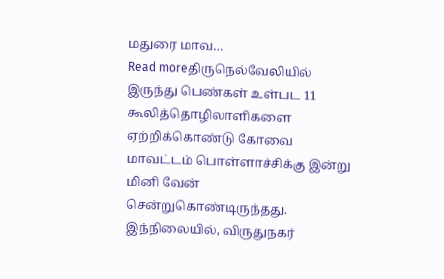மதுரை மாவ…
Read moreதிருநெல்வேலியில் இருந்து பெண்கள் உள்பட 11 கூலித்தொழிலாளிகளை ஏற்றிக்கொண்டு கோவை மாவட்டம் பொள்ளாச்சிக்கு இன்று மினி வேன் சென்றுகொண்டிருந்தது. இந்நிலையில், விருதுநகர்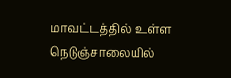மாவட்டத்தில் உள்ள நெடுஞ்சாலையில்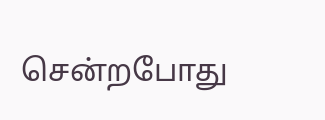சென்றபோது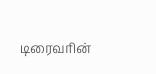டிரைவரின்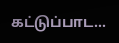கட்டுப்பாட…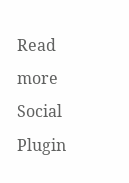Read more
Social Plugin